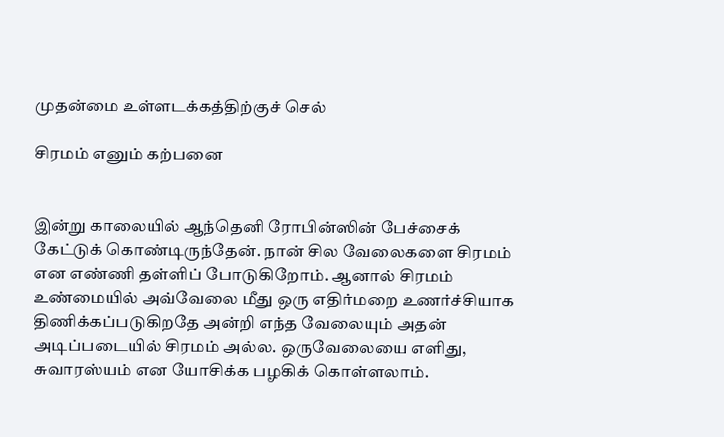முதன்மை உள்ளடக்கத்திற்குச் செல்

சிரமம் எனும் கற்பனை


இன்று காலையில் ஆந்தெனி ரோபின்ஸின் பேச்சைக் கேட்டுக் கொண்டிருந்தேன். நான் சில வேலைகளை சிரமம் என எண்ணி தள்ளிப் போடுகிறோம். ஆனால் சிரமம் உண்மையில் அவ்வேலை மீது ஒரு எதிர்மறை உணர்ச்சியாக திணிக்கப்படுகிறதே அன்றி எந்த வேலையும் அதன் அடிப்படையில் சிரமம் அல்ல. ஒருவேலையை எளிது, சுவாரஸ்யம் என யோசிக்க பழகிக் கொள்ளலாம்.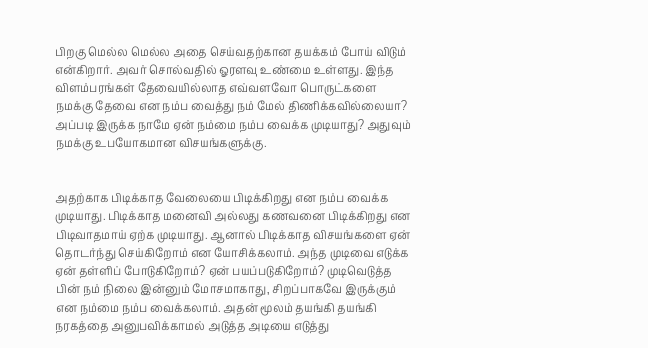பிறகு மெல்ல மெல்ல அதை செய்வதற்கான தயக்கம் போய் விடும் என்கிறார். அவர் சொல்வதில் ஓரளவு உண்மை உள்ளது. இந்த விளம்பரங்கள் தேவையில்லாத எவ்வளவோ பொருட்களை நமக்கு தேவை என நம்ப வைத்து நம் மேல் திணிக்கவில்லையா? அப்படி இருக்க நாமே ஏன் நம்மை நம்ப வைக்க முடியாது? அதுவும் நமக்கு உபயோகமான விசயங்களுக்கு.


அதற்காக பிடிக்காத வேலையை பிடிக்கிறது என நம்ப வைக்க முடியாது. பிடிக்காத மனைவி அல்லது கணவனை பிடிக்கிறது என பிடிவாதமாய் ஏற்க முடியாது. ஆனால் பிடிக்காத விசயங்களை ஏன் தொடர்ந்து செய்கிறோம் என யோசிக்கலாம். அந்த முடிவை எடுக்க ஏன் தள்ளிப் போடுகிறோம்? ஏன் பயப்படுகிறோம்? முடிவெடுத்த பின் நம் நிலை இன்னும் மோசமாகாது, சிறப்பாகவே இருக்கும் என நம்மை நம்ப வைக்கலாம். அதன் மூலம் தயங்கி தயங்கி நரகத்தை அனுபவிக்காமல் அடுத்த அடியை எடுத்து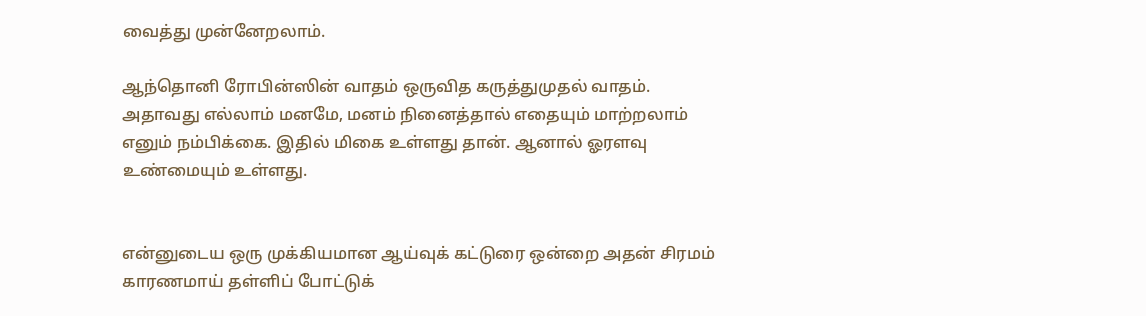வைத்து முன்னேறலாம்.

ஆந்தொனி ரோபின்ஸின் வாதம் ஒருவித கருத்துமுதல் வாதம். அதாவது எல்லாம் மனமே, மனம் நினைத்தால் எதையும் மாற்றலாம் எனும் நம்பிக்கை. இதில் மிகை உள்ளது தான். ஆனால் ஓரளவு உண்மையும் உள்ளது.


என்னுடைய ஒரு முக்கியமான ஆய்வுக் கட்டுரை ஒன்றை அதன் சிரமம் காரணமாய் தள்ளிப் போட்டுக்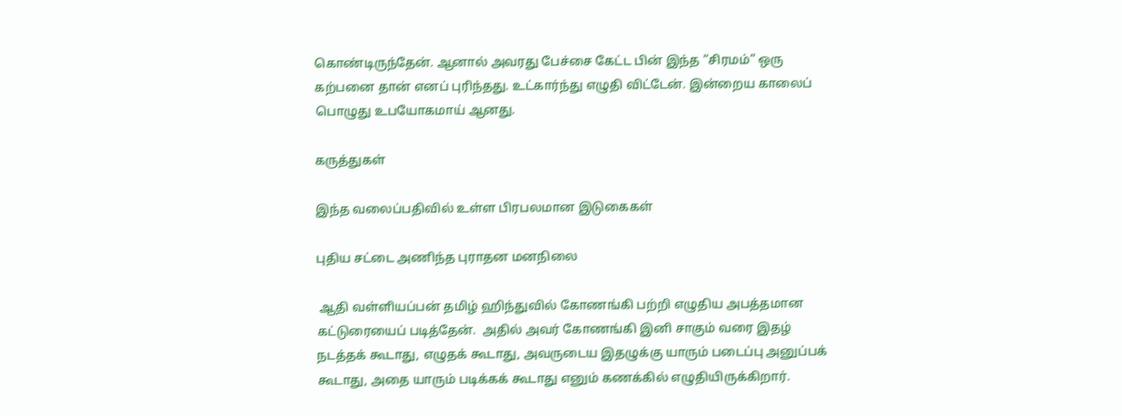கொண்டிருந்தேன். ஆனால் அவரது பேச்சை கேட்ட பின் இந்த “சிரமம்” ஒரு கற்பனை தான் எனப் புரிந்தது. உட்கார்ந்து எழுதி விட்டேன். இன்றைய காலைப் பொழுது உபயோகமாய் ஆனது.

கருத்துகள்

இந்த வலைப்பதிவில் உள்ள பிரபலமான இடுகைகள்

புதிய சட்டை அணிந்த புராதன மனநிலை

 ஆதி வள்ளியப்பன் தமிழ் ஹிந்துவில் கோணங்கி பற்றி எழுதிய அபத்தமான கட்டுரையைப் படித்தேன்.  அதில் அவர் கோணங்கி இனி சாகும் வரை இதழ் நடத்தக் கூடாது, எழுதக் கூடாது, அவருடைய இதழுக்கு யாரும் படைப்பு அனுப்பக் கூடாது, அதை யாரும் படிக்கக் கூடாது எனும் கணக்கில் எழுதியிருக்கிறார்.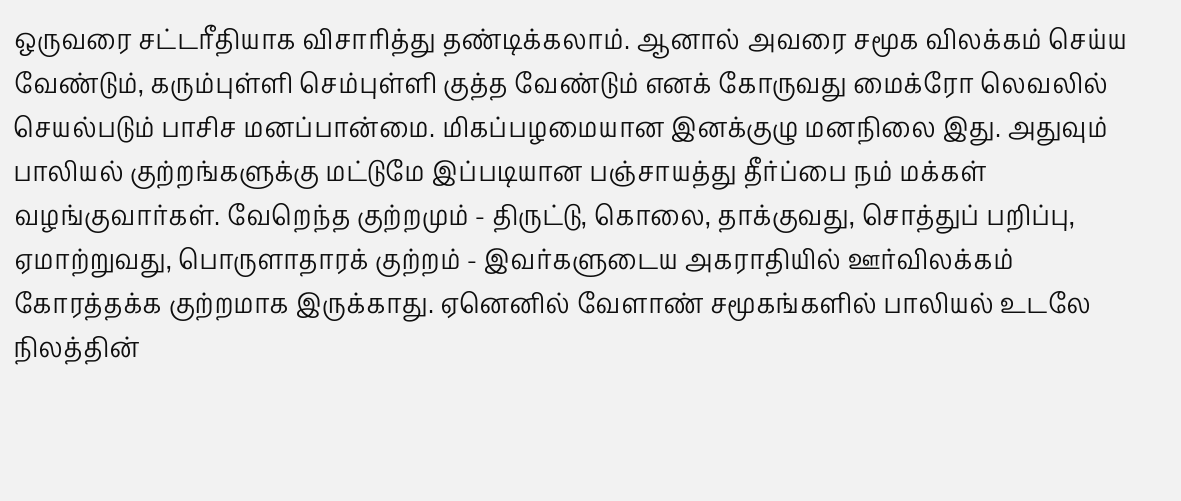ஒருவரை சட்டரீதியாக விசாரித்து தண்டிக்கலாம். ஆனால் அவரை சமூக விலக்கம் செய்ய வேண்டும், கரும்புள்ளி செம்புள்ளி குத்த வேண்டும் எனக் கோருவது மைக்ரோ லெவலில் செயல்படும் பாசிச மனப்பான்மை. மிகப்பழமையான இனக்குழு மனநிலை இது. அதுவும் பாலியல் குற்றங்களுக்கு மட்டுமே இப்படியான பஞ்சாயத்து தீர்ப்பை நம் மக்கள் வழங்குவார்கள். வேறெந்த குற்றமும் - திருட்டு, கொலை, தாக்குவது, சொத்துப் பறிப்பு, ஏமாற்றுவது, பொருளாதாரக் குற்றம் - இவர்களுடைய அகராதியில் ஊர்விலக்கம் கோரத்தக்க குற்றமாக இருக்காது. ஏனெனில் வேளாண் சமூகங்களில் பாலியல் உடலே நிலத்தின்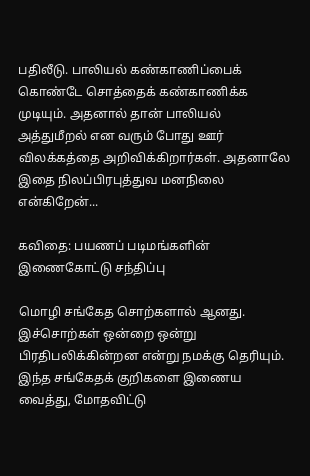பதிலீடு. பாலியல் கண்காணிப்பைக் கொண்டே சொத்தைக் கண்காணிக்க முடியும். அதனால் தான் பாலியல் அத்துமீறல் என வரும் போது ஊர் விலக்கத்தை அறிவிக்கிறார்கள். அதனாலே இதை நிலப்பிரபுத்துவ மனநிலை என்கிறேன்...

கவிதை: பயணப் படிமங்களின் இணைகோட்டு சந்திப்பு

மொழி சங்கேத சொற்களால் ஆனது. இச்சொற்கள் ஒன்றை ஒன்று பிரதிபலிக்கின்றன என்று நமக்கு தெரியும். இந்த சங்கேதக் குறிகளை இணைய வைத்து, மோதவிட்டு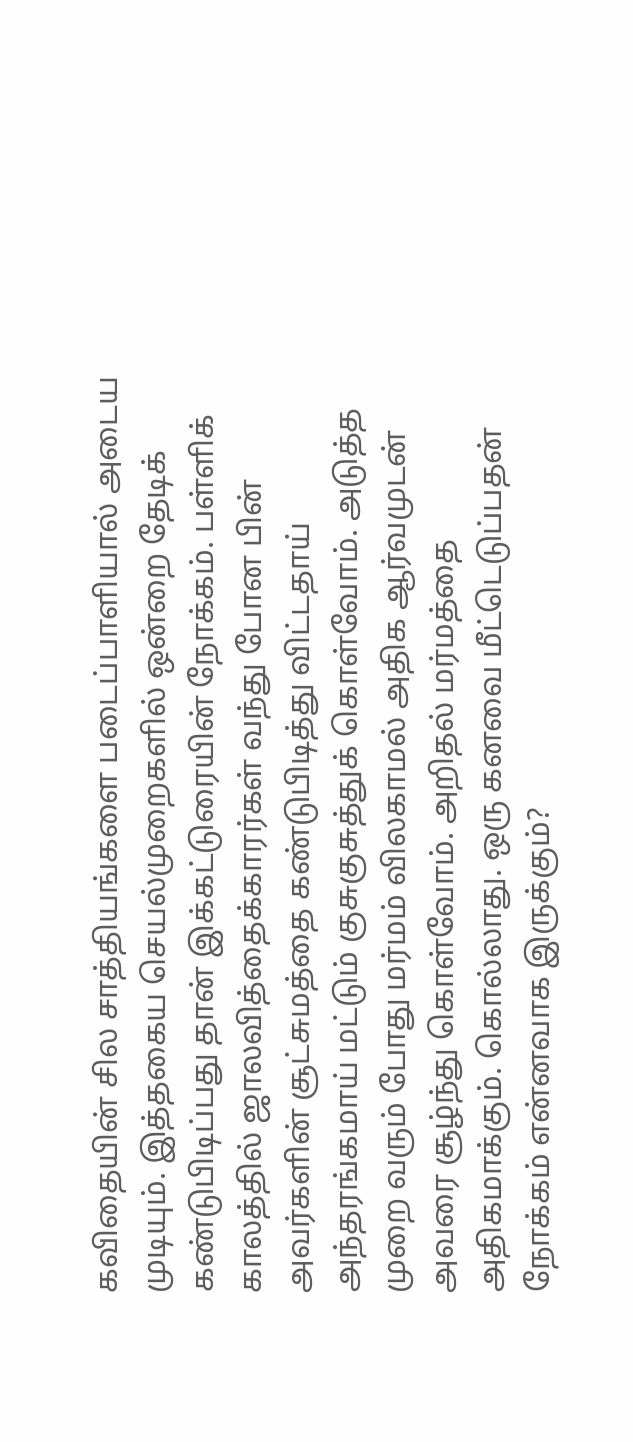கவிதையின் சில சாத்தியங்களை படைப்பாளியால் அடைய முடியும். இத்தகைய செயல்முறைகளில் ஒன்றை தேடிக் கண்டுபிடிப்பது தான் இக்கட்டுரையின் நோக்கம். பள்ளிக் காலத்தில் ஜாலவித்தைக்காரர்கள் வந்து போன பின் அவர்களின் சூட்சுமத்தை கண்டுபிடித்து விட்டதாய் அந்தரங்கமாய் மட்டும் குசுகுசுத்துக் கொள்வோம். அடுத்த முறை வரும் போது மர்மம் விலகாமல் அதிக ஆர்வமுடன் அவரை சூழ்ந்து கொள்வோம். அறிதல் மர்மத்தை அதிகமாக்கும். கொல்லாது. ஒரு கனவை மீட்டெடுப்பதன் நோக்கம் என்னவாக இருக்கும்?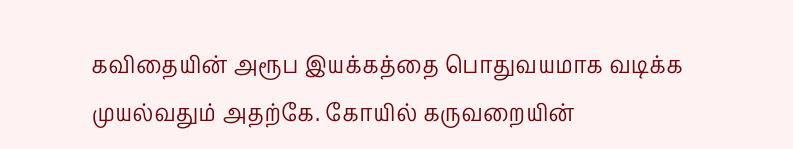கவிதையின் அரூப இயக்கத்தை பொதுவயமாக வடிக்க முயல்வதும் அதற்கே. கோயில் கருவறையின்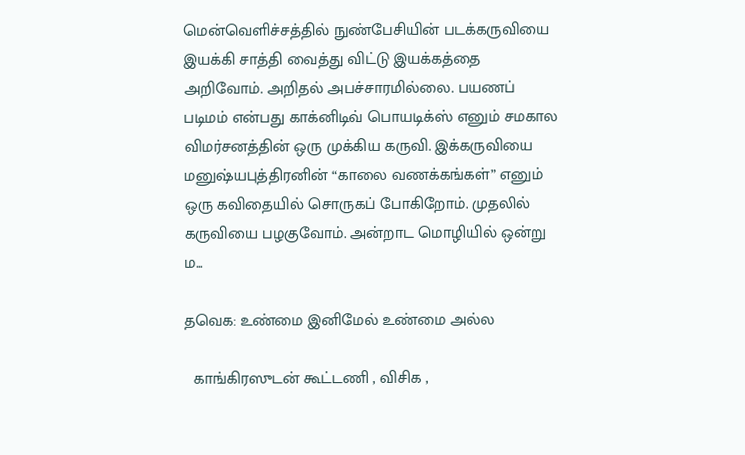மென்வெளிச்சத்தில் நுண்பேசியின் படக்கருவியை இயக்கி சாத்தி வைத்து விட்டு இயக்கத்தை அறிவோம். அறிதல் அபச்சாரமில்லை. பயணப் படிமம் என்பது காக்னிடிவ் பொயடிக்ஸ் எனும் சமகால விமர்சனத்தின் ஒரு முக்கிய கருவி. இக்கருவியை மனுஷ்யபுத்திரனின் “காலை வணக்கங்கள்” எனும் ஒரு கவிதையில் சொருகப் போகிறோம். முதலில் கருவியை பழகுவோம். அன்றாட மொழியில் ஒன்று ம...

தவெக: உண்மை இனிமேல் உண்மை அல்ல

  காங்கிரஸுடன் கூட்டணி , விசிக ,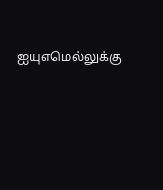ஐயுஎமெல்லுக்கு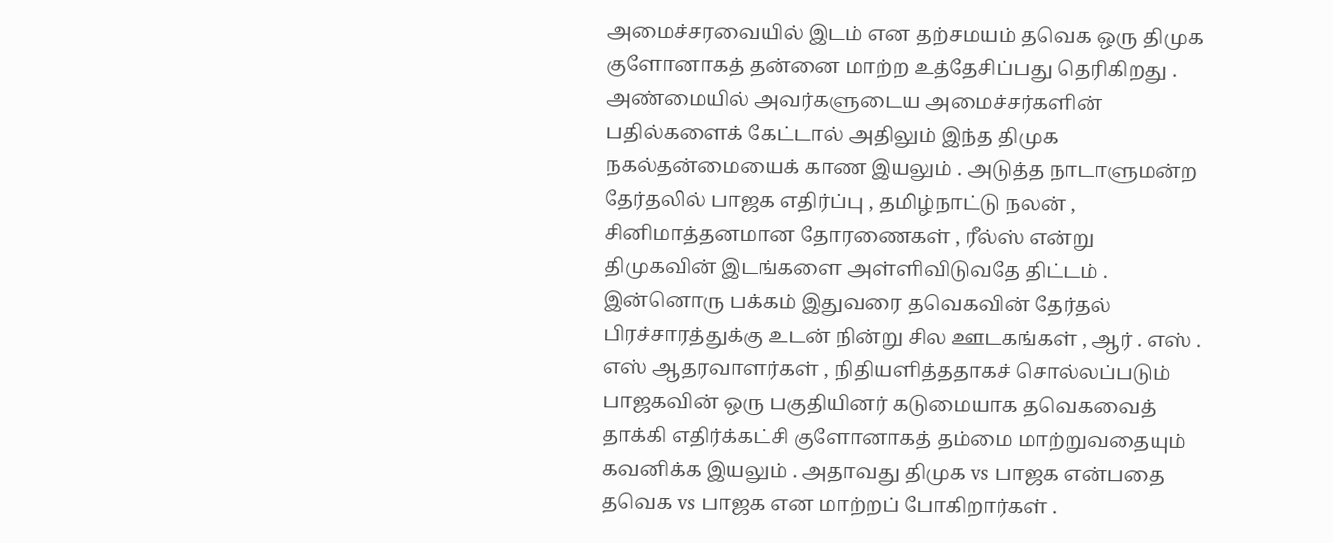அமைச்சரவையில் இடம் என தற்சமயம் தவெக ஒரு திமுக குளோனாகத் தன்னை மாற்ற உத்தேசிப்பது தெரிகிறது . அண்மையில் அவர்களுடைய அமைச்சர்களின் பதில்களைக் கேட்டால் அதிலும் இந்த திமுக நகல்தன்மையைக் காண இயலும் . அடுத்த நாடாளுமன்ற தேர்தலில் பாஜக எதிர்ப்பு , தமிழ்நாட்டு நலன் , சினிமாத்தனமான தோரணைகள் , ரீல்ஸ் என்று திமுகவின் இடங்களை அள்ளிவிடுவதே திட்டம் . இன்னொரு பக்கம் இதுவரை தவெகவின் தேர்தல் பிரச்சாரத்துக்கு உடன் நின்று சில ஊடகங்கள் , ஆர் . எஸ் . எஸ் ஆதரவாளர்கள் , நிதியளித்ததாகச் சொல்லப்படும் பாஜகவின் ஒரு பகுதியினர் கடுமையாக தவெகவைத் தாக்கி எதிர்க்கட்சி குளோனாகத் தம்மை மாற்றுவதையும் கவனிக்க இயலும் . அதாவது திமுக vs பாஜக என்பதை தவெக vs பாஜக என மாற்றப் போகிறார்கள் .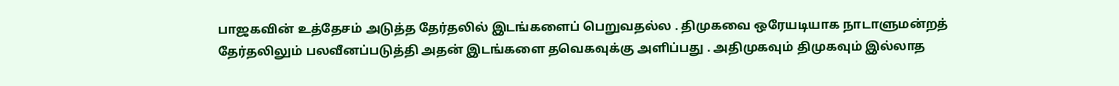பாஜகவின் உத்தேசம் அடுத்த தேர்தலில் இடங்களைப் பெறுவதல்ல . திமுகவை ஒரேயடியாக நாடாளுமன்றத் தேர்தலிலும் பலவீனப்படுத்தி அதன் இடங்களை தவெகவுக்கு அளிப்பது . அதிமுகவும் திமுகவும் இல்லாத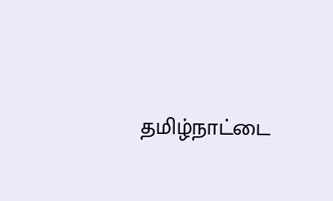தமிழ்நாட்டை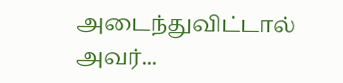அடைந்துவிட்டால் அவர்...